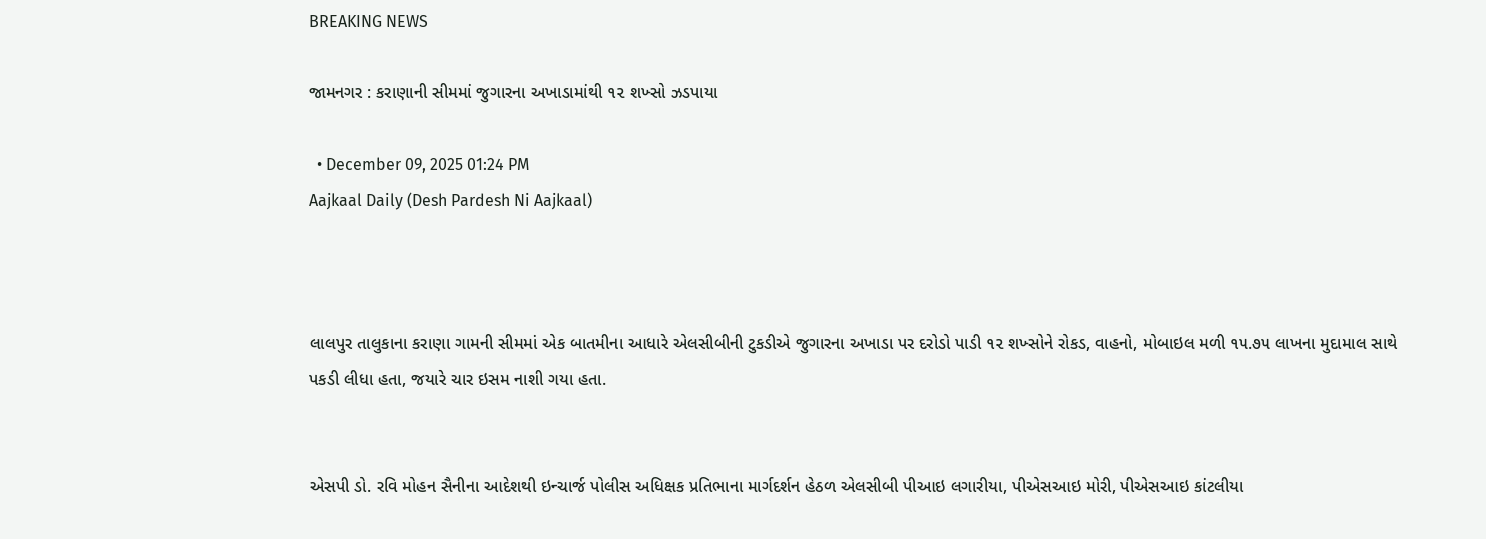BREAKING NEWS

જામનગર : કરાણાની સીમમાં જુગારના અખાડામાંથી ૧૨ શખ્સો ઝડપાયા

  • December 09, 2025 01:24 PM
Aajkaal Daily (Desh Pardesh Ni Aajkaal)



લાલપુર તાલુકાના કરાણા ગામની સીમમાં એક બાતમીના આધારે એલસીબીની ટુકડીએ જુગારના અખાડા પર દરોડો પાડી ૧૨ શખ્સોને રોકડ, વાહનો, મોબાઇલ મળી ૧૫.૭૫ લાખના મુદામાલ સાથે પકડી લીધા હતા, જયારે ચાર ઇસમ નાશી ગયા હતા.


એસપી ડો. રવિ મોહન સૈનીના આદેશથી ઇન્ચાર્જ પોલીસ અધિક્ષક પ્રતિભાના માર્ગદર્શન હેઠળ એલસીબી પીઆઇ લગારીયા, પીએસઆઇ મોરી, પીએસઆઇ કાંટલીયા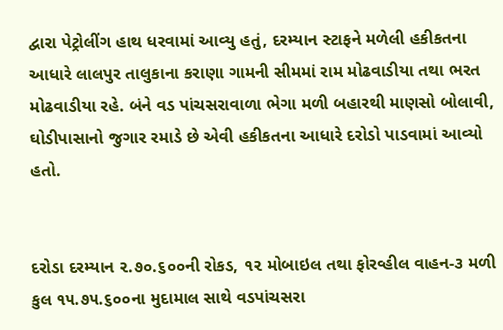દ્વારા પેટ્રોલીંગ હાથ ધરવામાં આવ્યુ હતું, દરમ્યાન સ્ટાફને મળેલી હકીકતના આધારે લાલપુર તાલુકાના કરાણા ગામની સીમમાં રામ મોઢવાડીયા તથા ભરત મોઢવાડીયા રહે. બંને વડ પાંચસરાવાળા ભેગા મળી બહારથી માણસો બોલાવી, ઘોડીપાસાનો જુગાર રમાડે છે એવી હકીકતના આધારે દરોડો પાડવામાં આવ્યો હતો.


દરોડા દરમ્યાન ૨.૭૦.૬૦૦ની રોકડ, ૧૨ મોબાઇલ તથા ફોરવ્હીલ વાહન-૩ મળી કુલ ૧૫.૭૫.૬૦૦ના મુદામાલ સાથે વડપાંચસરા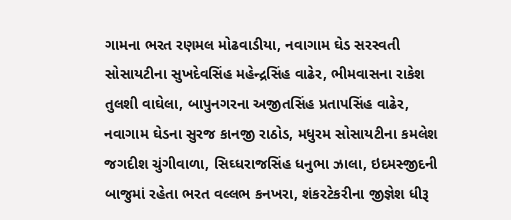ગામના ભરત રણમલ મોઢવાડીયા, નવાગામ ઘેડ સરસ્વતી સોસાયટીના સુખદેવસિંહ મહેન્દ્રસિંહ વાઢેર, ભીમવાસના રાકેશ તુલશી વાઘેલા, બાપુનગરના અજીતસિંહ પ્રતાપસિંહ વાઢેર, નવાગામ ઘેડના સુરજ કાનજી રાઠોડ, મધુરમ સોસાયટીના કમલેશ જગદીશ ચુંગીવાળા, સિઘ્ધરાજસિંહ ધનુભા ઝાલા, ઇદમસ્જીદની બાજુમાં રહેતા ભરત વલ્લભ કનખરા, શંકરટેકરીના જીજ્ઞેશ ધીરૂ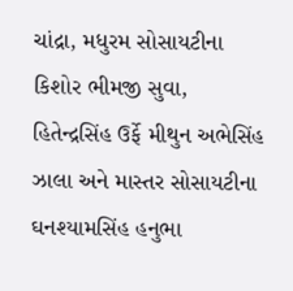ચાંદ્રા, મધુરમ સોસાયટીના કિશોર ભીમજી સુવા, હિતેન્દ્રસિંહ ઉર્ફે મીથુન અભેસિંહ ઝાલા અને માસ્તર સોસાયટીના ઘનશ્યામસિંહ હનુભા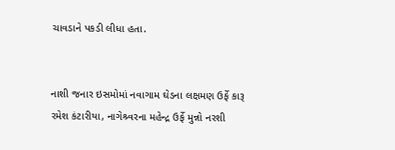ચાવડાને પકડી લીધા હતા.


નાશી જનાર ઇસમોમાં નવાગામ ઘેડના લક્ષમણ ઉર્ફે કારૂ રમેશ કંટારીયા, નાગેશ્ર્વરના મહેન્દ્ર ઉર્ફે મુન્નો નરશી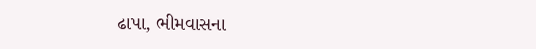ઢાપા, ભીમવાસના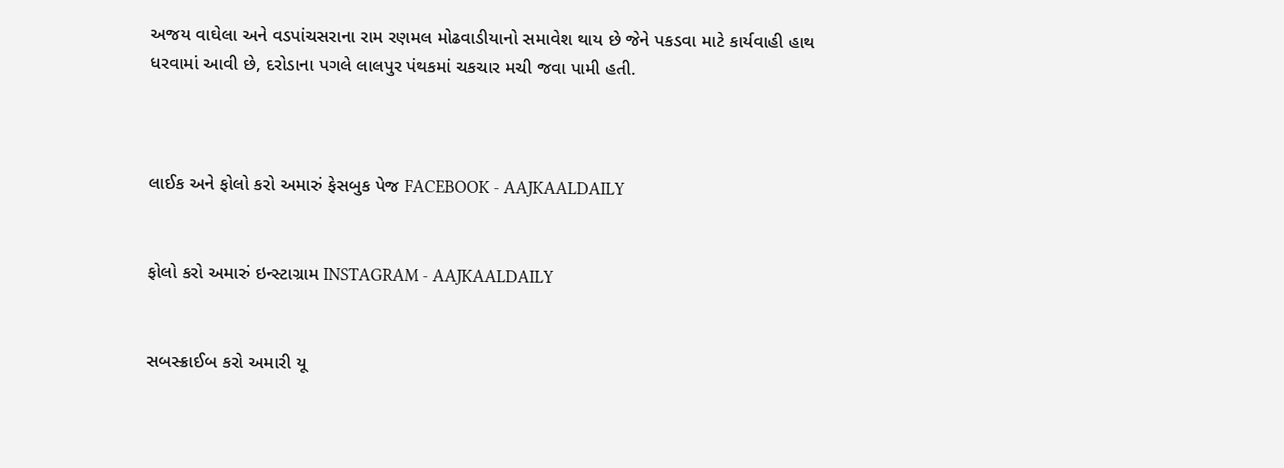અજય વાઘેલા અને વડપાંચસરાના રામ રણમલ મોઢવાડીયાનો સમાવેશ થાય છે જેને પકડવા માટે કાર્યવાહી હાથ ધરવામાં આવી છે, દરોડાના પગલે લાલપુર પંથકમાં ચકચાર મચી જવા પામી હતી.



લાઈક અને ફોલો કરો અમારું ફેસબુક પેજ FACEBOOK - AAJKAALDAILY


ફોલો કરો અમારું ઇન્સ્ટાગ્રામ INSTAGRAM - AAJKAALDAILY


સબસ્ક્રાઈબ કરો અમારી યૂ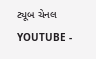ટ્યૂબ ચેનલ YOUTUBE -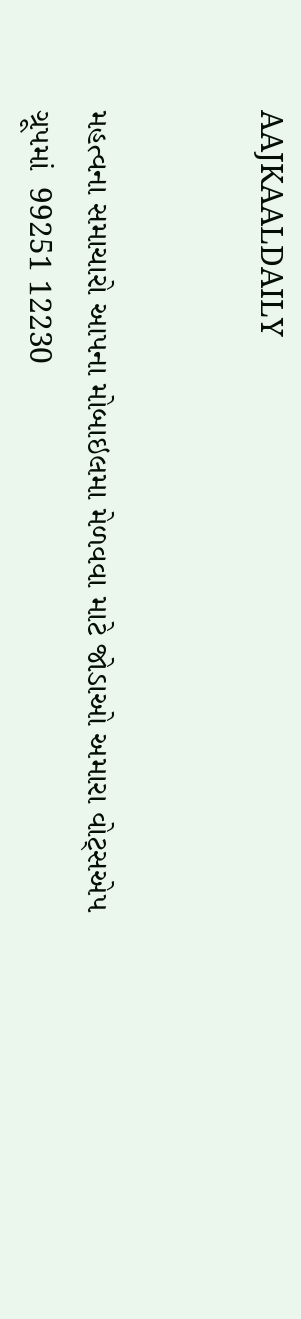AAJKAALDAILY


મહત્વના સમાચારો આપના મોબાઇલમા મેળવવા માટે જોડાઓ અમારા વોટ્સએપ ગ્રૂપમાં  99251 12230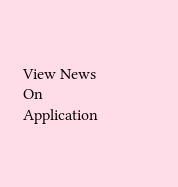View News On Application